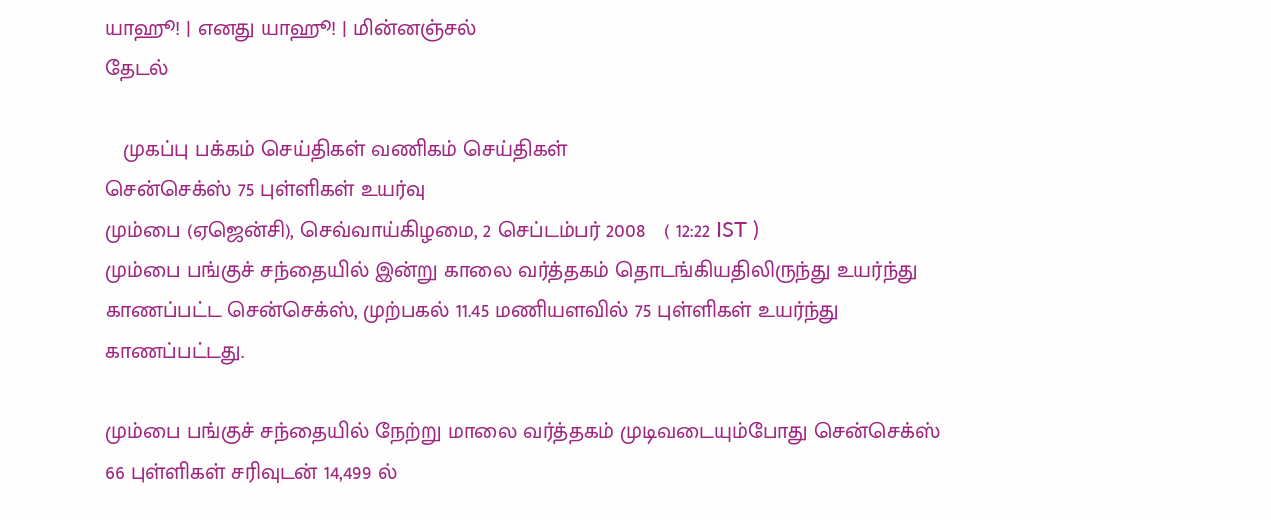யாஹூ! | எனது யாஹூ! | மின்னஞ்சல்
தேடல்

   முகப்பு பக்கம் செய்திகள் வணிகம் செய்திகள்
சென்செக்ஸ் 75 புள்ளிகள் உயர்வு
மும்பை (ஏஜென்சி), செவ்வாய்கிழமை, 2 செப்டம்பர் 2008   ( 12:22 IST )
மும்பை பங்குச் சந்தையில் இன்று காலை வர்த்தகம் தொடங்கியதிலிருந்து உயர்ந்து காணப்பட்ட சென்செக்ஸ், முற்பகல் 11.45 மணியளவில் 75 புள்ளிகள் உயர்ந்து காணப்பட்டது.

மும்பை பங்குச் சந்தையில் நேற்று மாலை வர்த்தகம் முடிவடையும்போது சென்செக்ஸ் 66 புள்ளிகள் சரிவுடன் 14,499 ல்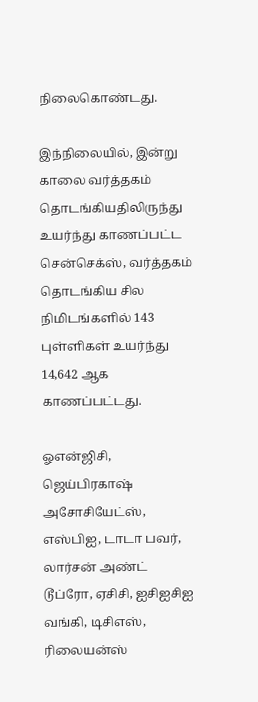நிலைகொண்டது.

இந்நிலையில், இன்று காலை வர்த்தகம் தொடங்கியதிலிருந்து உயர்ந்து காணப்பட்ட சென்செக்ஸ், வர்த்தகம் தொடங்கிய சில நிமிடங்களில் 143 புள்ளிகள் உயர்ந்து 14,642 ஆக காணப்பட்டது.

ஓஎன்ஜிசி, ஜெய்பிரகாஷ் அசோசியேட்ஸ், எஸ்பிஐ, டாடா பவர், லார்சன் அண்ட் டூப்ரோ, ஏசிசி, ஐசிஐசிஐ வங்கி, டிசிஎஸ், ரிலையன்ஸ்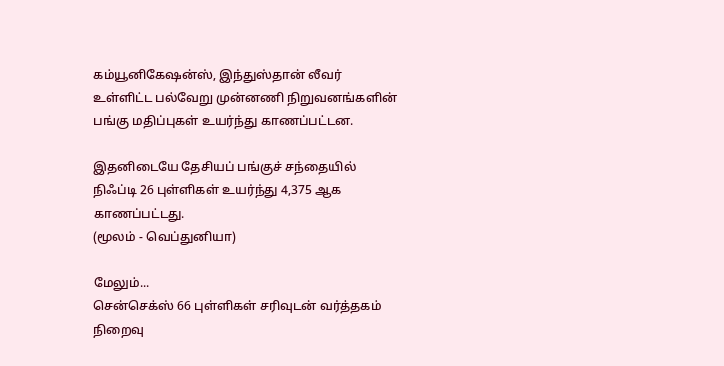கம்யூனிகேஷன்ஸ், இந்துஸ்தான் லீவர் உள்ளிட்ட பல்வேறு முன்னணி நிறுவனங்களின் பங்கு மதிப்புகள் உயர்ந்து காணப்பட்டன.

இதனிடையே தேசியப் பங்குச் சந்தையில் நிஃப்டி 26 புள்ளிகள் உயர்ந்து 4,375 ஆக காணப்பட்டது.
(மூலம் - வெப்துனியா)

மேலும்...
சென்செக்ஸ் 66 புள்ளிகள் சரிவுடன் வர்த்தகம் நிறைவு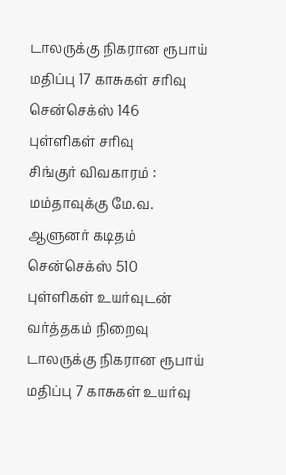டாலருக்கு நிகரான ரூபாய் மதிப்பு 17 காசுகள் சரிவு
சென்செக்ஸ் 146 புள்ளிகள் சரிவு
சிங்குர் விவகாரம் : மம்தாவுக்கு மே.வ. ஆளுனர் கடிதம்
சென்செக்ஸ் 510 புள்ளிகள் உயர்வுடன் வர்த்தகம் நிறைவு
டாலருக்கு நிகரான ரூபாய் மதிப்பு 7 காசுகள் உயர்வு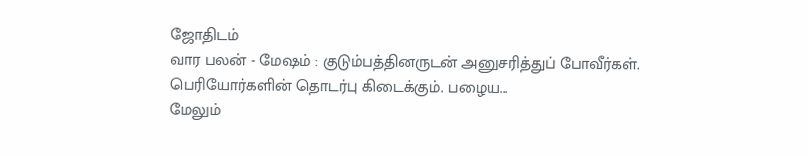ஜோதிடம்
வார பலன் - மேஷம் : குடும்பத்தினருடன் அனுசரித்துப் போவீர்கள். பெரியோர்களின் தொடர்பு கிடைக்கும். பழைய...
மேலும்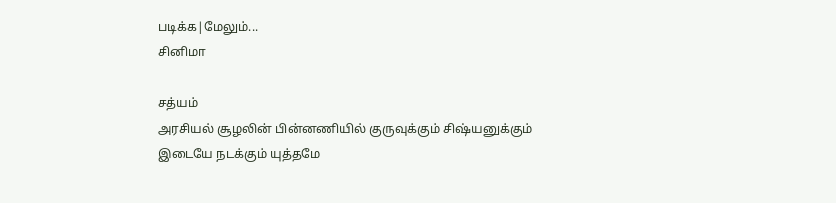படிக்க|மேலும்...
சினிமா

சத்யம்
அரசியல் சூழலின் பின்னணியில் குருவுக்கும் சிஷ்யனுக்கும் இடையே நடக்கும் யுத்தமே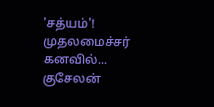'சத்யம்'! முதலமைச்சர் கனவில்...
குசேலன்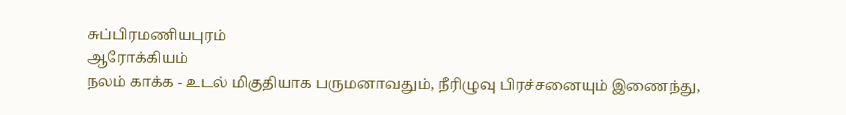சுப்பிரமணியபுரம்
ஆரோக்கியம்
நலம் காக்க - உடல் மிகுதியாக பருமனாவதும், நீரிழுவு பிரச்சனையும் இணைந்து,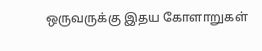ஒருவருக்கு இதய கோளாறுகள்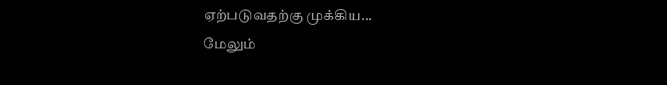ஏற்படுவதற்கு முக்கிய...
மேலும்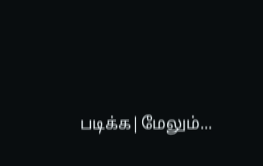படிக்க|மேலும்...